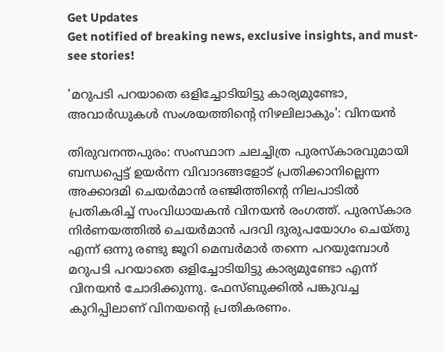Get Updates
Get notified of breaking news, exclusive insights, and must-see stories!

'മറുപടി പറയാതെ ഒളിച്ചോടിയിട്ടു കാര്യമുണ്ടോ, അവാര്‍ഡുകള്‍ സംശയത്തിന്റെ നിഴലിലാകും': വിനയന്‍

തിരുവനന്തപുരം: സംസ്ഥാന ചലച്ചിത്ര പുരസ്‌കാരവുമായി ബന്ധപ്പെട്ട് ഉയര്‍ന്ന വിവാദങ്ങളോട് പ്രതിക്കാനില്ലെന്ന അക്കാദമി ചെയര്‍മാന്‍ രഞ്ജിത്തിന്റെ നിലപാടില്‍ പ്രതികരിച്ച് സംവിധായകന്‍ വിനയന്‍ രംഗത്ത്. പുരസ്‌കാര നിര്‍ണയത്തില്‍ ചെയര്‍മാന്‍ പദവി ദുരുപയോഗം ചെയ്തു എന്ന് ഒന്നു രണ്ടു ജൂറി മെമ്പര്‍മാര്‍ തന്നെ പറയുമ്പോള്‍ മറുപടി പറയാതെ ഒളിച്ചോടിയിട്ടു കാര്യമുണ്ടോ എന്ന് വിനയന്‍ ചോദിക്കുന്നു. ഫേസ്ബുക്കില്‍ പങ്കുവച്ച കുറിപ്പിലാണ് വിനയന്റെ പ്രതികരണം.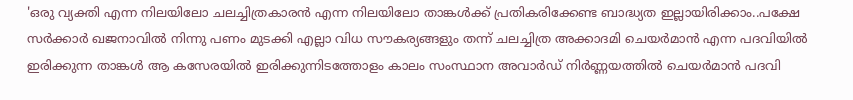'ഒരു വ്യക്തി എന്ന നിലയിലോ ചലച്ചിത്രകാരന്‍ എന്ന നിലയിലോ താങ്കള്‍ക്ക് പ്രതികരിക്കേണ്ട ബാദ്ധ്യത ഇല്ലായിരിക്കാം..പക്ഷേ സര്‍ക്കാര്‍ ഖജനാവില്‍ നിന്നു പണം മുടക്കി എല്ലാ വിധ സൗകര്യങ്ങളും തന്ന് ചലച്ചിത്ര അക്കാദമി ചെയര്‍മാന്‍ എന്ന പദവിയില്‍ ഇരിക്കുന്ന താങ്കള്‍ ആ കസേരയില്‍ ഇരിക്കുന്നിടത്തോളം കാലം സംസ്ഥാന അവാര്‍ഡ് നിര്‍ണ്ണയത്തില്‍ ചെയര്‍മാന്‍ പദവി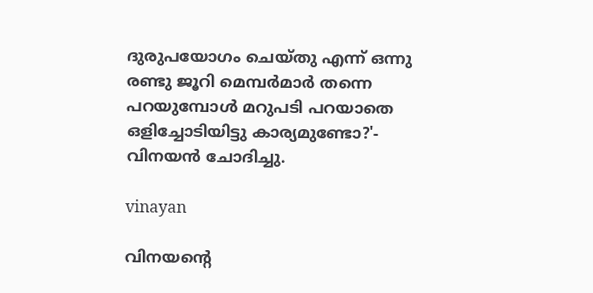ദുരുപയോഗം ചെയ്തു എന്ന് ഒന്നു രണ്ടു ജൂറി മെമ്പര്‍മാര്‍ തന്നെ പറയുമ്പോള്‍ മറുപടി പറയാതെ ഒളിച്ചോടിയിട്ടു കാര്യമുണ്ടോ?'- വിനയന്‍ ചോദിച്ചു.

vinayan

വിനയന്റെ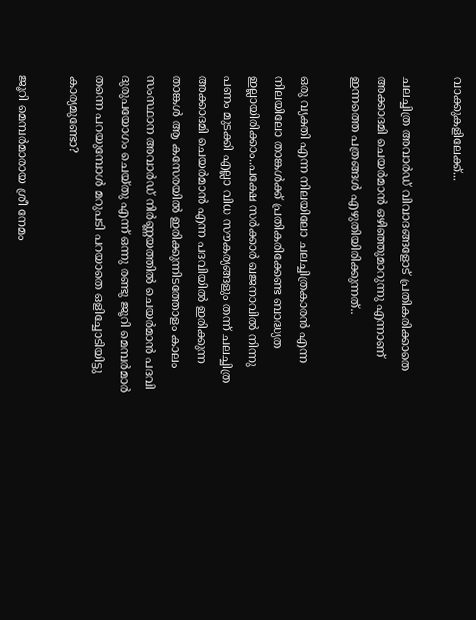വാക്കുകളിലേക്ക്...

ചലച്ചിത്ര അവാര്‍ഡ് വിവാദങ്ങളോട് പ്രതികരിക്കാതെ അക്കാദമി ചെയര്‍മാന്‍ ഒഴിഞ്ഞുമാറുന്നു എന്നാണ് ഇന്നത്തെ പത്രങ്ങള്‍ എഴുതിയിരിക്കുന്നത്..

ഒരു വ്യക്തി എന്ന നിലയിലോ ചലച്ചിത്രകാരന്‍ എന്ന നിലയിലോ താങ്കള്‍ക്ക് പ്രതികരിക്കേണ്ട ബാദ്ധ്യത ഇല്ലായിരിക്കാം..പക്ഷേ സര്‍ക്കാര്‍ ഖജനാവില്‍ നിന്നു പണം മുടക്കി എല്ലാ വിധ സൗകര്യങ്ങളും തന്ന് ചലച്ചിത്ര അക്കാദമി ചെയര്‍മാന്‍ എന്ന പദവിയില്‍ ഇരിക്കുന്ന താങ്കള്‍ ആ കസേരയില്‍ ഇരിക്കുന്നിടത്തോളം കാലം സംസ്ഥാന അവാര്‍ഡ് നിര്‍ണ്ണയത്തില്‍ ചെയര്‍മാന്‍ പദവി ദുരുപയോഗം ചെയ്തു എന്ന് ഒന്നു രണ്ടു ജൂറി മെമ്പര്‍മാര്‍ തന്നെ പറയുമ്പോള്‍ മറുപടി പറയാതെ ഒളിച്ചോടിയിട്ടു കാര്യമുണ്ടോ?

ജൂറി മെമ്പര്‍മാരായ ശ്രീ നേമം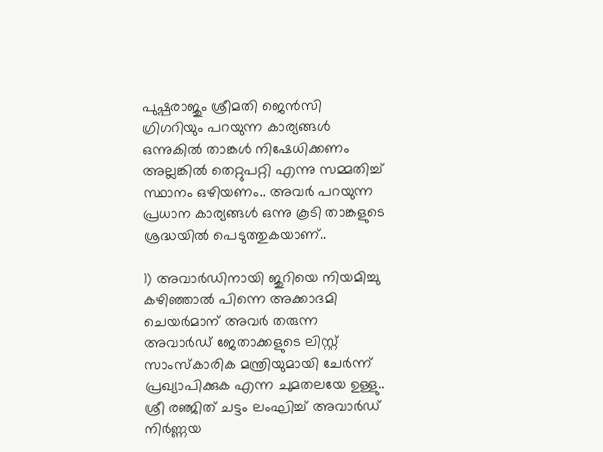പുഷ്പരാജും ശ്രീമതി ജെന്‍സി ഗ്രിഗറിയും പറയുന്ന കാര്യങ്ങള്‍ ഒന്നുകില്‍ താങ്കള്‍ നിഷേധിക്കണം അല്ലങ്കില്‍ തെറ്റുപറ്റി എന്നു സമ്മതിച്ച് സ്ഥാനം ഒഴിയണം.. അവര്‍ പറയുന്ന പ്രധാന കാര്യങ്ങള്‍ ഒന്നു കൂടി താങ്കളുടെ ശ്രദ്ധയില്‍ പെടുത്തുകയാണ്..

1) അവാര്‍ഡിനായി ജുറിയെ നിയമിച്ചു കഴിഞ്ഞാല്‍ പിന്നെ അക്കാദമി ചെയര്‍മാന് അവര്‍ തരുന്ന അവാര്‍ഡ് ജേതാക്കളുടെ ലിസ്റ്റ് സാംസ്‌കാരിക മന്ത്രിയുമായി ചേര്‍ന്ന് പ്രഖ്യാപിക്കുക എന്ന ചുമതലയേ ഉള്ളു.. ശ്രീ രഞ്ജിത് ചട്ടം ലംഘിച്ച് അവാര്‍ഡ് നിര്‍ണ്ണയ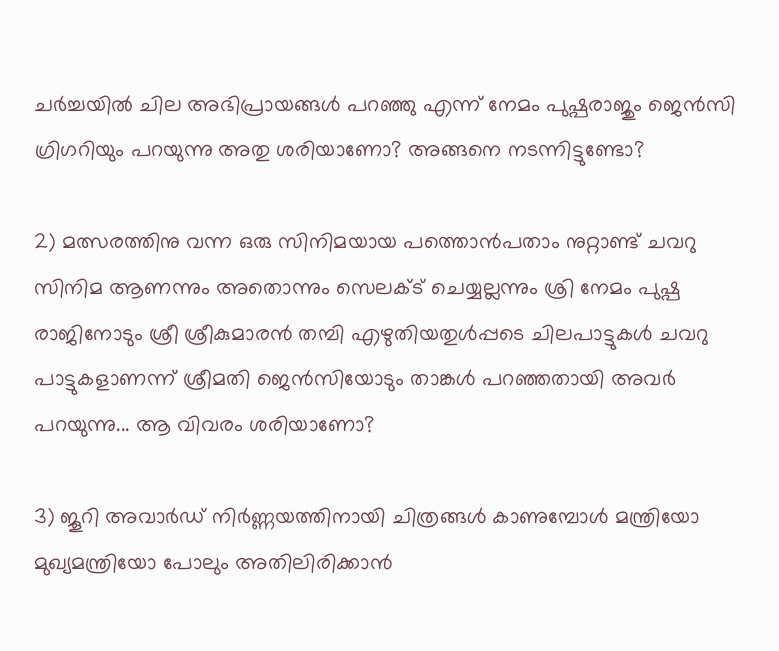ചര്‍ച്ചയില്‍ ചില അഭിപ്രായങ്ങള്‍ പറഞ്ഞു എന്ന് നേമം പുഷ്പരാജും ജെന്‍സി ഗ്രിഗറിയും പറയുന്നു അതു ശരിയാണോ? അങ്ങനെ നടന്നിട്ടുണ്ടോ?

2) മത്സരത്തിനു വന്ന ഒരു സിനിമയായ പത്തൊന്‍പതാം നുറ്റാണ്ട് ചവറു സിനിമ ആണന്നും അതൊന്നും സെലക്ട് ചെയ്യല്ലന്നും ശ്രി നേമം പുഷ്പ രാജിനോടും ശ്രീ ശ്രീകുമാരന്‍ തമ്പി എഴുതിയതുള്‍പ്പടെ ചിലപാട്ടുകള്‍ ചവറു പാട്ടുകളാണന്ന് ശ്രീമതി ജെന്‍സിയോടും താങ്കള്‍ പറഞ്ഞതായി അവര്‍ പറയുന്നു... ആ വിവരം ശരിയാണോ?

3) ജൂറി അവാര്‍ഡ് നിര്‍ണ്ണയത്തിനായി ചിത്രങ്ങള്‍ കാണുമ്പോള്‍ മന്ത്രിയോ മുഖ്യമന്ത്രിയോ പോലും അതിലിരിക്കാന്‍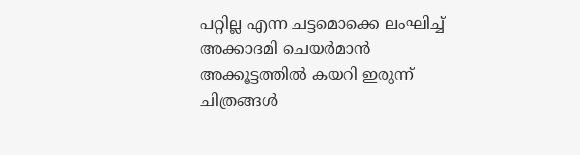പറ്റില്ല എന്ന ചട്ടമൊക്കെ ലംഘിച്ച് അക്കാദമി ചെയര്‍മാന്‍ അക്കൂട്ടത്തില്‍ കയറി ഇരുന്ന് ചിത്രങ്ങള്‍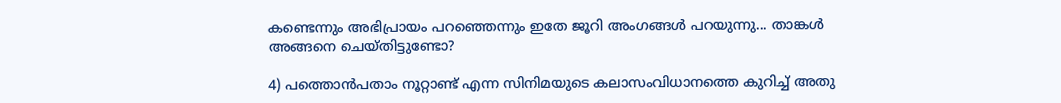കണ്ടെന്നും അഭിപ്രായം പറഞ്ഞെന്നും ഇതേ ജൂറി അംഗങ്ങള്‍ പറയുന്നു... താങ്കള്‍ അങ്ങനെ ചെയ്തിട്ടുണ്ടോ?

4) പത്തൊന്‍പതാം നൂറ്റാണ്ട് എന്ന സിനിമയുടെ കലാസംവിധാനത്തെ കുറിച്ച് അതു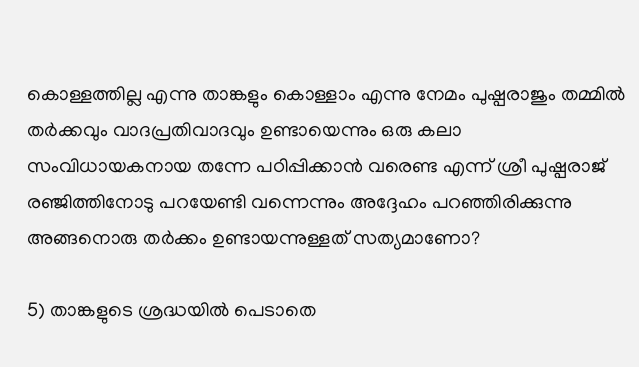കൊള്ളത്തില്ല എന്നു താങ്കളും കൊള്ളാം എന്നു നേമം പുഷ്പരാജും തമ്മില്‍ തര്‍ക്കവും വാദപ്രതിവാദവും ഉണ്ടായെന്നും ഒരു കലാ സംവിധായകനായ തന്നേ പഠിപ്പിക്കാന്‍ വരെണ്ട എന്ന് ശ്രീ പുഷ്പരാജ് രഞ്ജിത്തിനോടു പറയേണ്ടി വന്നെന്നും അദ്ദേഹം പറഞ്ഞിരിക്കുന്നു അങ്ങനൊരു തര്‍ക്കം ഉണ്ടായന്നുള്ളത് സത്യമാണോ?

5) താങ്കളുടെ ശ്രദ്ധയില്‍ പെടാതെ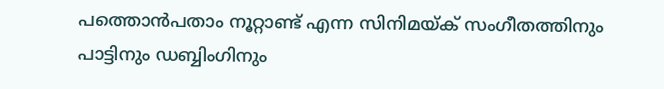പത്തൊന്‍പതാം നൂറ്റാണ്ട് എന്ന സിനിമയ്ക് സംഗീതത്തിനും പാട്ടിനും ഡബ്ബിംഗിനും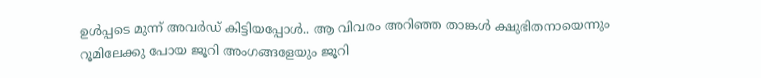ഉള്‍പ്പടെ മുന്ന് അവര്‍ഡ് കിട്ടിയപ്പോള്‍.. ആ വിവരം അറിഞ്ഞ താങ്കള്‍ ക്ഷുഭിതനായെന്നും റൂമിലേക്കു പോയ ജൂറി അംഗങ്ങളേയും ജൂറി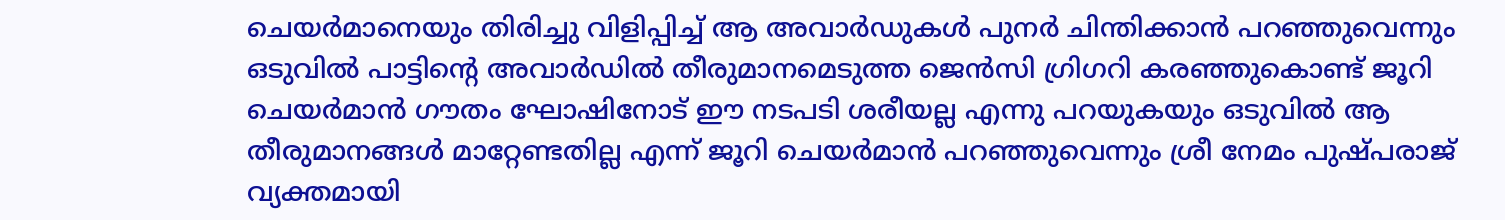ചെയര്‍മാനെയും തിരിച്ചു വിളിപ്പിച്ച് ആ അവാര്‍ഡുകള്‍ പുനര്‍ ചിന്തിക്കാന്‍ പറഞ്ഞുവെന്നും ഒടുവില്‍ പാട്ടിന്റെ അവാര്‍ഡില്‍ തീരുമാനമെടുത്ത ജെന്‍സി ഗ്രിഗറി കരഞ്ഞുകൊണ്ട് ജൂറി ചെയര്‍മാന്‍ ഗൗതം ഘോഷിനോട് ഈ നടപടി ശരീയല്ല എന്നു പറയുകയും ഒടുവില്‍ ആ തീരുമാനങ്ങള്‍ മാറ്റേണ്ടതില്ല എന്ന് ജൂറി ചെയര്‍മാന്‍ പറഞ്ഞുവെന്നും ശ്രീ നേമം പുഷ്പരാജ് വ്യക്തമായി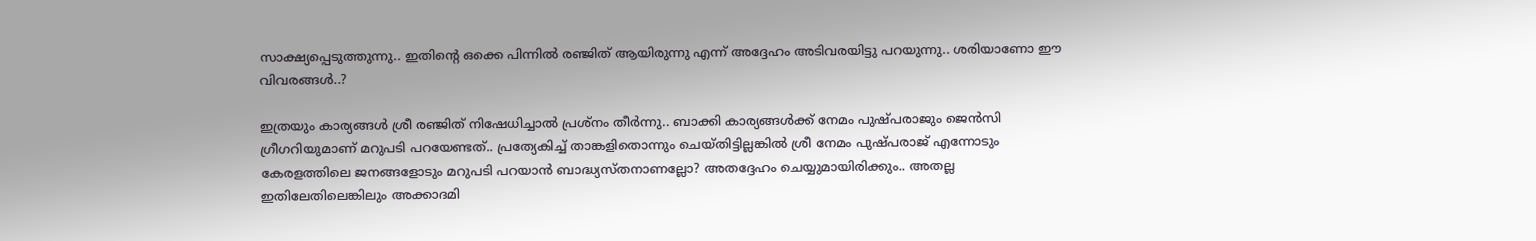സാക്ഷ്യപ്പെടുത്തുന്നു.. ഇതിന്റെ ഒക്കെ പിന്നില്‍ രഞ്ജിത് ആയിരുന്നു എന്ന് അദ്ദേഹം അടിവരയിട്ടു പറയുന്നു.. ശരിയാണോ ഈ വിവരങ്ങള്‍..?

ഇത്രയും കാര്യങ്ങള്‍ ശ്രീ രഞ്ജിത് നിഷേധിച്ചാല്‍ പ്രശ്‌നം തീര്‍ന്നു.. ബാക്കി കാര്യങ്ങള്‍ക്ക് നേമം പുഷ്പരാജും ജെന്‍സി ഗ്രീഗറിയുമാണ് മറുപടി പറയേണ്ടത്.. പ്രത്യേകിച്ച് താങ്കളിതൊന്നും ചെയ്തിട്ടില്ലങ്കില്‍ ശ്രീ നേമം പുഷ്പരാജ് എന്നോടും കേരളത്തിലെ ജനങ്ങളോടും മറുപടി പറയാന്‍ ബാദ്ധ്യസ്തനാണല്ലോ? അതദ്ദേഹം ചെയ്യുമായിരിക്കും.. അതല്ല ഇതിലേതിലെങ്കിലും അക്കാദമി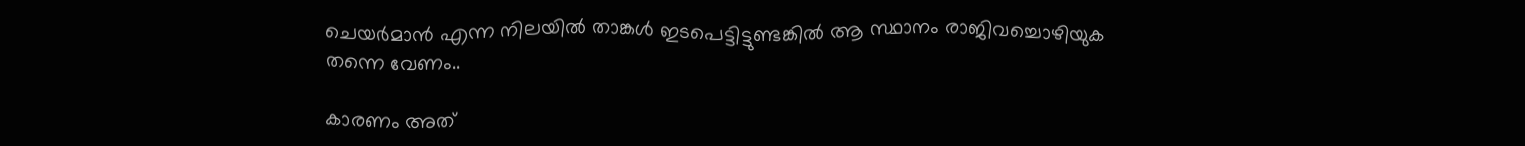ചെയര്‍മാന്‍ എന്ന നിലയില്‍ താങ്കള്‍ ഇടപെട്ടിട്ടുണ്ടങ്കില്‍ ആ സ്ഥാനം രാജിവച്ചൊഴിയുക തന്നെ വേണം..

കാരണം അത്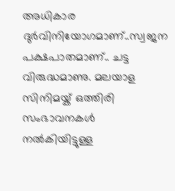അധികാര ദുര്‍വിനിയോഗമാണ്..സ്വജന പക്ഷപാതമാണ്.. ചട്ട വിരുദ്ധമാണു. മലയാള സിനിമയ്ക് ഒത്തിരി സംഭാവനകള്‍ നല്‍കിയിട്ടുള്ള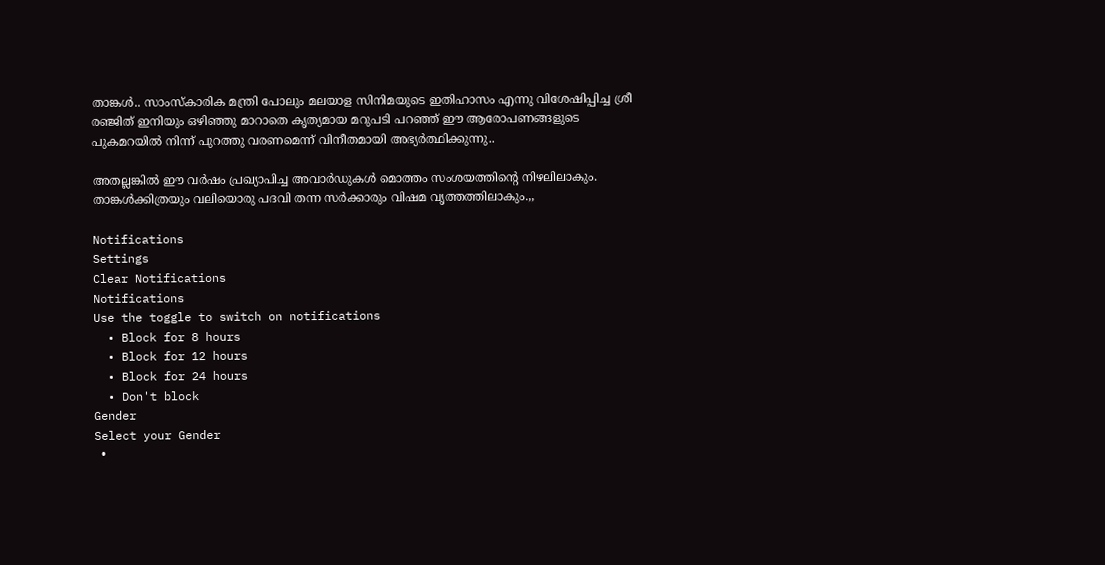താങ്കള്‍.. സാംസ്‌കാരിക മന്ത്രി പോലും മലയാള സിനിമയുടെ ഇതിഹാസം എന്നു വിശേഷിപ്പിച്ച ശ്രീ രഞ്ജിത് ഇനിയും ഒഴിഞ്ഞു മാറാതെ കൃത്യമായ മറുപടി പറഞ്ഞ് ഈ ആരോപണങ്ങളുടെ പുകമറയില്‍ നിന്ന് പുറത്തു വരണമെന്ന് വിനീതമായി അഭ്യര്‍ത്ഥിക്കുന്നു..

അതല്ലങ്കില്‍ ഈ വര്‍ഷം പ്രഖ്യാപിച്ച അവാര്‍ഡുകള്‍ മൊത്തം സംശയത്തിന്റെ നിഴലിലാകും. താങ്കള്‍ക്കിത്രയും വലിയൊരു പദവി തന്ന സര്‍ക്കാരും വിഷമ വൃത്തത്തിലാകും.,,

Notifications
Settings
Clear Notifications
Notifications
Use the toggle to switch on notifications
  • Block for 8 hours
  • Block for 12 hours
  • Block for 24 hours
  • Don't block
Gender
Select your Gender
  •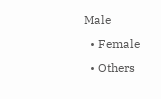Male
  • Female
  • Others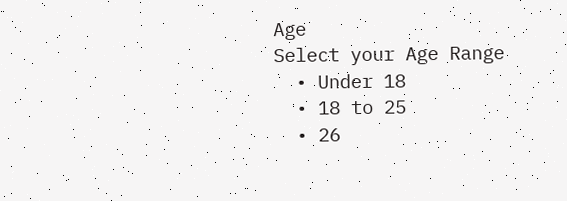Age
Select your Age Range
  • Under 18
  • 18 to 25
  • 26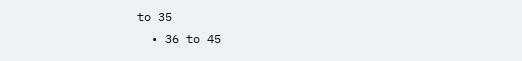to 35
  • 36 to 45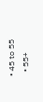• 45 to 55
  • 55+